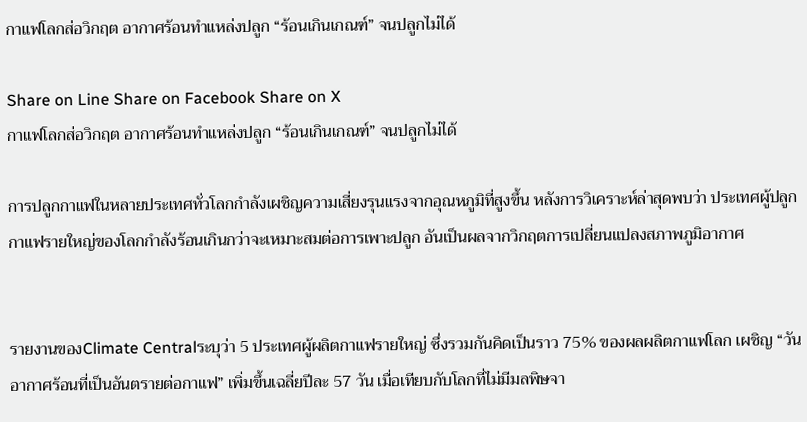กาแฟโลกส่อวิกฤต อากาศร้อนทำแหล่งปลูก “ร้อนเกินเกณฑ์” จนปลูกไม่ได้

Share on Line Share on Facebook Share on X
กาแฟโลกส่อวิกฤต อากาศร้อนทำแหล่งปลูก “ร้อนเกินเกณฑ์” จนปลูกไม่ได้

การปลูกกาแฟในหลายประเทศทั่วโลกกำลังเผชิญความเสี่ยงรุนแรงจากอุณหภูมิที่สูงขึ้น หลังการวิเคราะห์ล่าสุดพบว่า ประเทศผู้ปลูกกาแฟรายใหญ่ของโลกกำลังร้อนเกินกว่าจะเหมาะสมต่อการเพาะปลูก อันเป็นผลจากวิกฤตการเปลี่ยนแปลงสภาพภูมิอากาศ


รายงานของClimate Centralระบุว่า 5 ประเทศผู้ผลิตกาแฟรายใหญ่ ซึ่งรวมกันคิดเป็นราว 75% ของผลผลิตกาแฟโลก เผชิญ “วันอากาศร้อนที่เป็นอันตรายต่อกาแฟ” เพิ่มขึ้นเฉลี่ยปีละ 57 วัน เมื่อเทียบกับโลกที่ไม่มีมลพิษจา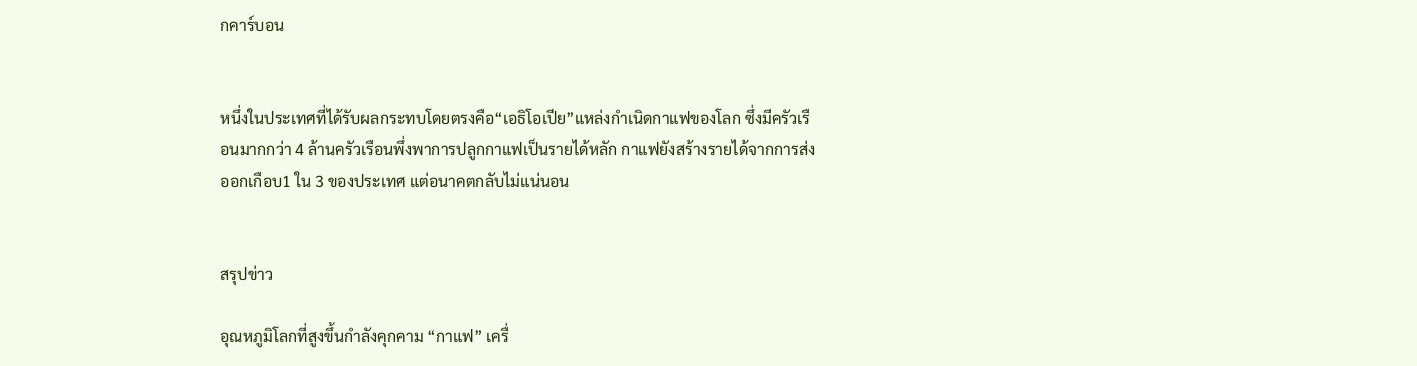กคาร์บอน


หนึ่งในประเทศที่ได้รับผลกระทบโดยตรงคือ“เอธิโอเปีย”แหล่งกำเนิดกาแฟของโลก ซึ่งมีครัวเรือนมากกว่า 4 ล้านครัวเรือนพึ่งพาการปลูกกาแฟเป็นรายได้หลัก กาแฟยังสร้างรายได้จากการส่งออกเกือบ1 ใน 3 ของประเทศ แต่อนาคตกลับไม่แน่นอน


สรุปข่าว

อุณหภูมิโลกที่สูงขึ้นกำลังคุกคาม “กาแฟ” เครื่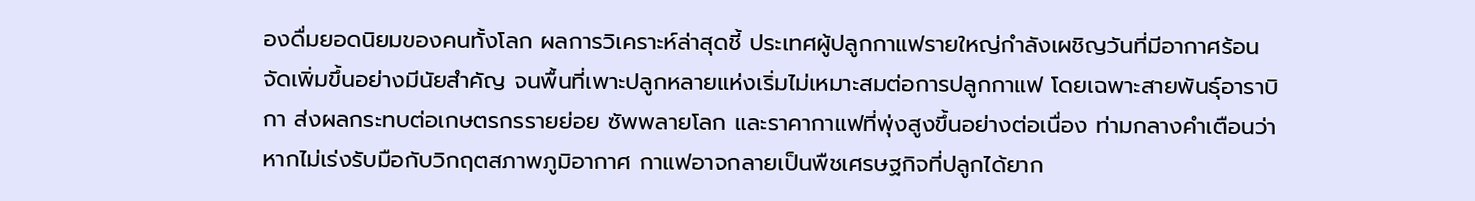องดื่มยอดนิยมของคนทั้งโลก ผลการวิเคราะห์ล่าสุดชี้ ประเทศผู้ปลูกกาแฟรายใหญ่กำลังเผชิญวันที่มีอากาศร้อนจัดเพิ่มขึ้นอย่างมีนัยสำคัญ จนพื้นที่เพาะปลูกหลายแห่งเริ่มไม่เหมาะสมต่อการปลูกกาแฟ โดยเฉพาะสายพันธุ์อาราบิกา ส่งผลกระทบต่อเกษตรกรรายย่อย ซัพพลายโลก และราคากาแฟที่พุ่งสูงขึ้นอย่างต่อเนื่อง ท่ามกลางคำเตือนว่า หากไม่เร่งรับมือกับวิกฤตสภาพภูมิอากาศ กาแฟอาจกลายเป็นพืชเศรษฐกิจที่ปลูกได้ยาก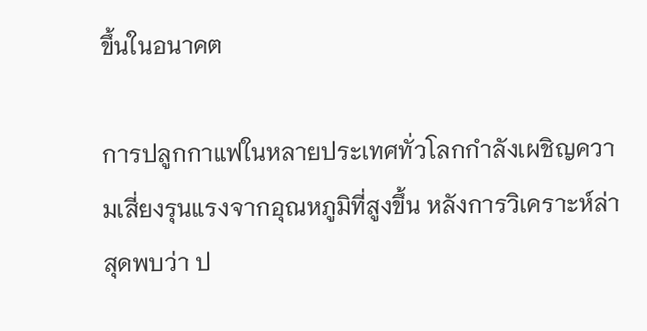ขึ้นในอนาคต

การปลูกกาแฟในหลายประเทศทั่วโลกกำลังเผชิญความเสี่ยงรุนแรงจากอุณหภูมิที่สูงขึ้น หลังการวิเคราะห์ล่าสุดพบว่า ป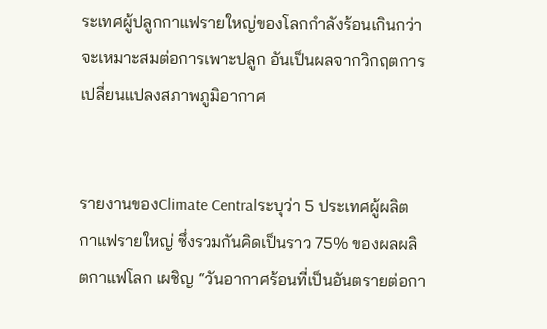ระเทศผู้ปลูกกาแฟรายใหญ่ของโลกกำลังร้อนเกินกว่าจะเหมาะสมต่อการเพาะปลูก อันเป็นผลจากวิกฤตการเปลี่ยนแปลงสภาพภูมิอากาศ


รายงานของClimate Centralระบุว่า 5 ประเทศผู้ผลิตกาแฟรายใหญ่ ซึ่งรวมกันคิดเป็นราว 75% ของผลผลิตกาแฟโลก เผชิญ “วันอากาศร้อนที่เป็นอันตรายต่อกา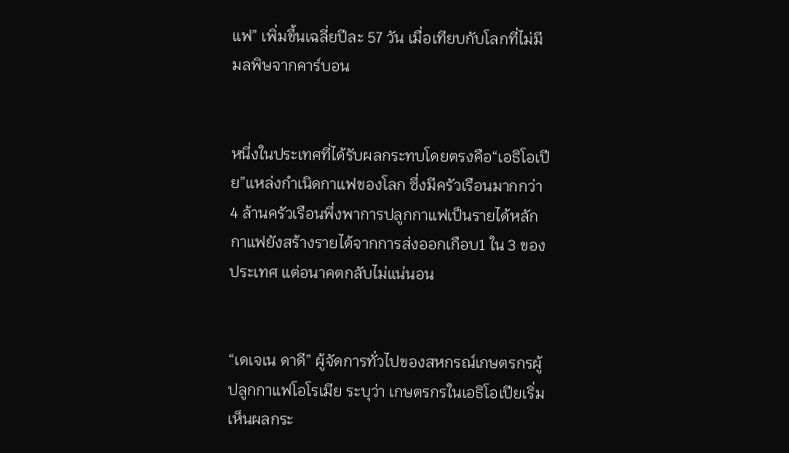แฟ” เพิ่มขึ้นเฉลี่ยปีละ 57 วัน เมื่อเทียบกับโลกที่ไม่มีมลพิษจากคาร์บอน


หนึ่งในประเทศที่ได้รับผลกระทบโดยตรงคือ“เอธิโอเปีย”แหล่งกำเนิดกาแฟของโลก ซึ่งมีครัวเรือนมากกว่า 4 ล้านครัวเรือนพึ่งพาการปลูกกาแฟเป็นรายได้หลัก กาแฟยังสร้างรายได้จากการส่งออกเกือบ1 ใน 3 ของประเทศ แต่อนาคตกลับไม่แน่นอน


“เดเจเน ดาดี” ผู้จัดการทั่วไปของสหกรณ์เกษตรกรผู้ปลูกกาแฟโอโรเมีย ระบุว่า เกษตรกรในเอธิโอเปียเริ่มเห็นผลกระ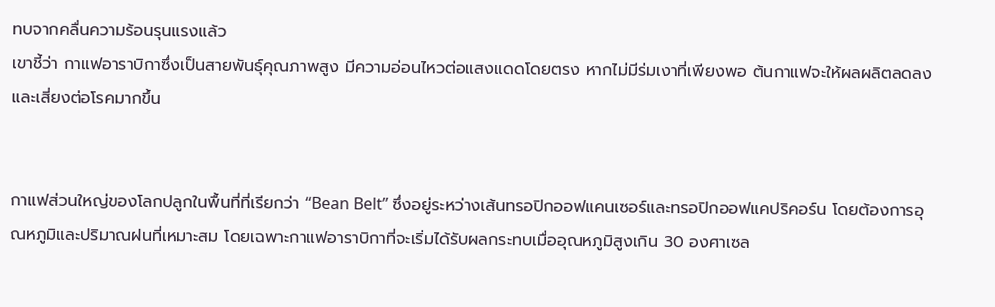ทบจากคลื่นความร้อนรุนแรงแล้ว
เขาชี้ว่า กาแฟอาราบิกาซึ่งเป็นสายพันธุ์คุณภาพสูง มีความอ่อนไหวต่อแสงแดดโดยตรง หากไม่มีร่มเงาที่เพียงพอ ต้นกาแฟจะให้ผลผลิตลดลง และเสี่ยงต่อโรคมากขึ้น


กาแฟส่วนใหญ่ของโลกปลูกในพื้นที่ที่เรียกว่า “Bean Belt” ซึ่งอยู่ระหว่างเส้นทรอปิกออฟแคนเซอร์และทรอปิกออฟแคปริคอร์น โดยต้องการอุณหภูมิและปริมาณฝนที่เหมาะสม โดยเฉพาะกาแฟอาราบิกาที่จะเริ่มได้รับผลกระทบเมื่ออุณหภูมิสูงเกิน 30 องศาเซล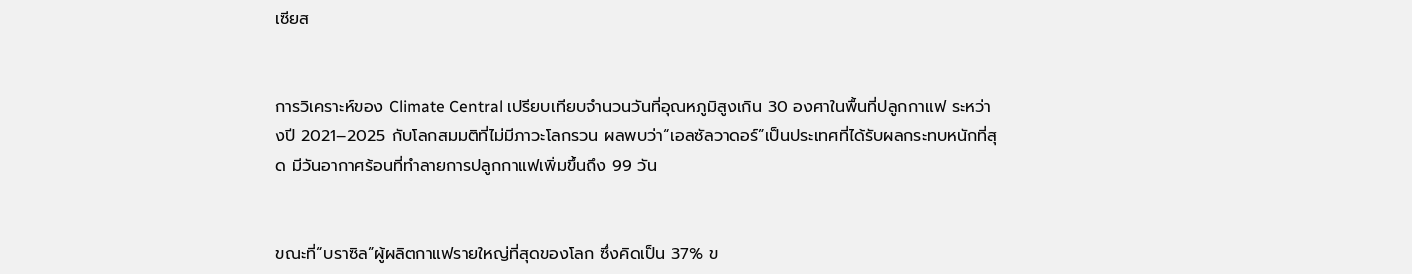เซียส


การวิเคราะห์ของ Climate Central เปรียบเทียบจำนวนวันที่อุณหภูมิสูงเกิน 30 องศาในพื้นที่ปลูกกาแฟ ระหว่างปี 2021–2025 กับโลกสมมติที่ไม่มีภาวะโลกรวน ผลพบว่า“เอลซัลวาดอร์”เป็นประเทศที่ได้รับผลกระทบหนักที่สุด มีวันอากาศร้อนที่ทำลายการปลูกกาแฟเพิ่มขึ้นถึง 99 วัน


ขณะที่“บราซิล”ผู้ผลิตกาแฟรายใหญ่ที่สุดของโลก ซึ่งคิดเป็น 37% ข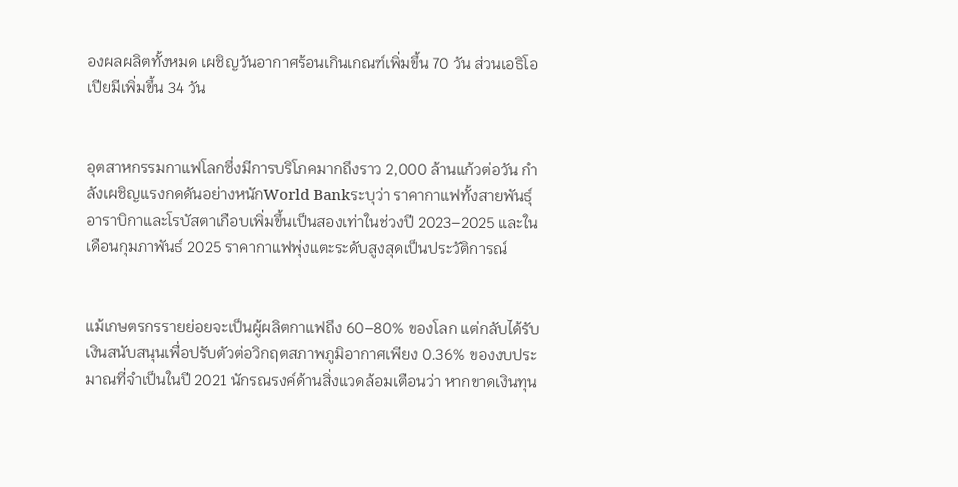องผลผลิตทั้งหมด เผชิญวันอากาศร้อนเกินเกณฑ์เพิ่มขึ้น 70 วัน ส่วนเอธิโอเปียมีเพิ่มขึ้น 34 วัน


อุตสาหกรรมกาแฟโลกซึ่งมีการบริโภคมากถึงราว 2,000 ล้านแก้วต่อวัน กำลังเผชิญแรงกดดันอย่างหนักWorld Bankระบุว่า ราคากาแฟทั้งสายพันธุ์อาราบิกาและโรบัสตาเกือบเพิ่มขึ้นเป็นสองเท่าในช่วงปี 2023–2025 และในเดือนกุมภาพันธ์ 2025 ราคากาแฟพุ่งแตะระดับสูงสุดเป็นประวัติการณ์


แม้เกษตรกรรายย่อยจะเป็นผู้ผลิตกาแฟถึง 60–80% ของโลก แต่กลับได้รับเงินสนับสนุนเพื่อปรับตัวต่อวิกฤตสภาพภูมิอากาศเพียง 0.36% ของงบประมาณที่จำเป็นในปี 2021 นักรณรงค์ด้านสิ่งแวดล้อมเตือนว่า หากขาดเงินทุน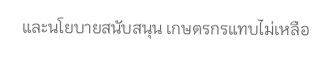และนโยบายสนับสนุน เกษตรกรแทบไม่เหลือ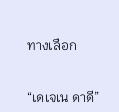ทางเลือก


“เดเจเน ดาดี”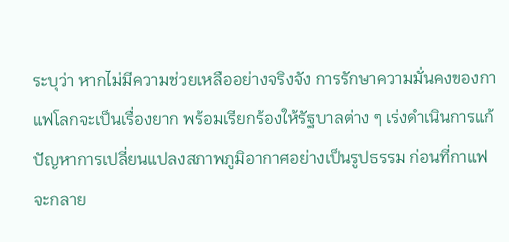ระบุว่า หากไม่มีความช่วยเหลืออย่างจริงจัง การรักษาความมั่นคงของกาแฟโลกจะเป็นเรื่องยาก พร้อมเรียกร้องให้รัฐบาลต่าง ๆ เร่งดำเนินการแก้ปัญหาการเปลี่ยนแปลงสภาพภูมิอากาศอย่างเป็นรูปธรรม ก่อนที่กาแฟจะกลาย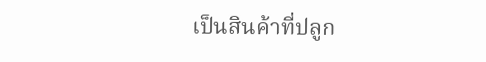เป็นสินค้าที่ปลูก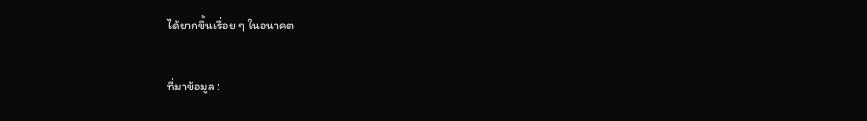ได้ยากขึ้นเรื่อย ๆ ในอนาคต

ที่มาข้อมูล :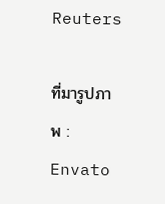Reuters

ที่มารูปภาพ : Envato